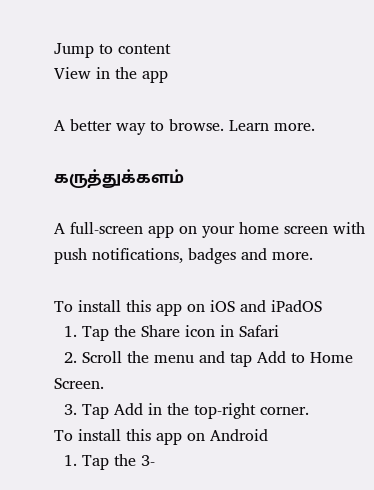Jump to content
View in the app

A better way to browse. Learn more.

கருத்துக்களம்

A full-screen app on your home screen with push notifications, badges and more.

To install this app on iOS and iPadOS
  1. Tap the Share icon in Safari
  2. Scroll the menu and tap Add to Home Screen.
  3. Tap Add in the top-right corner.
To install this app on Android
  1. Tap the 3-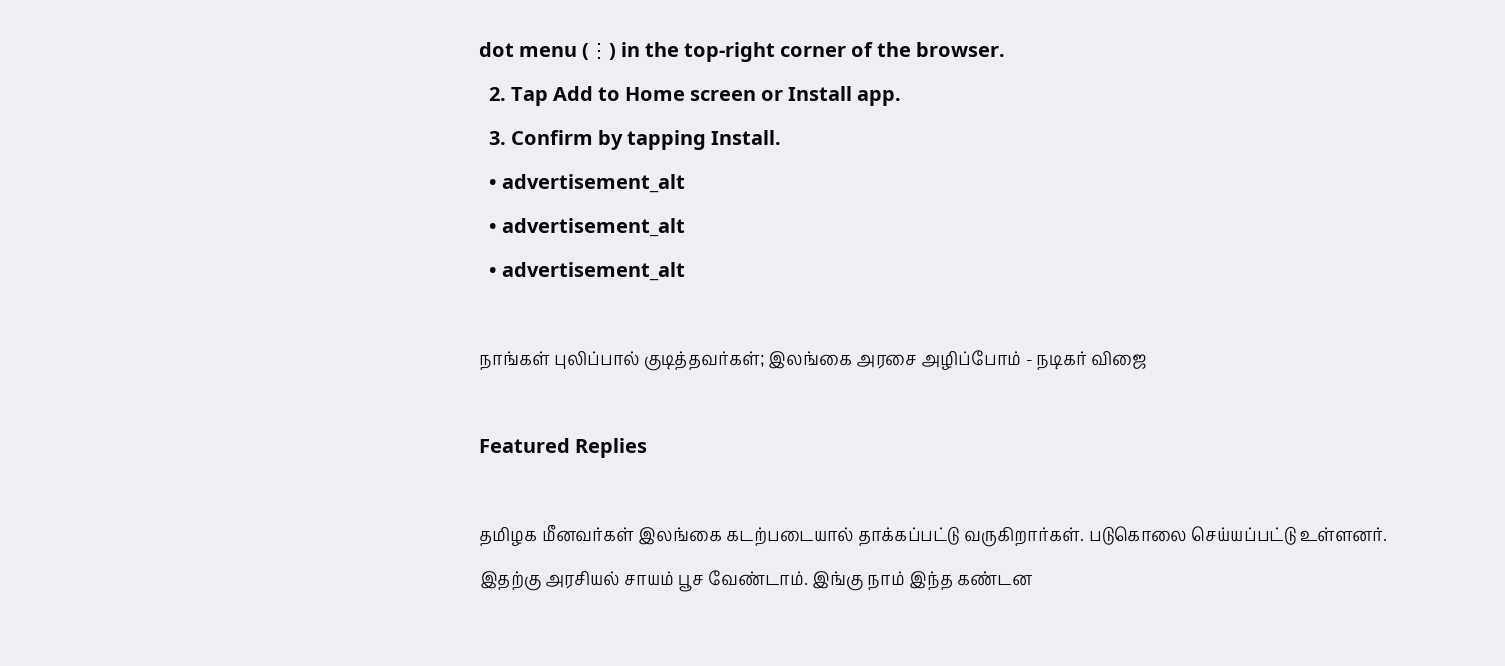dot menu (⋮) in the top-right corner of the browser.
  2. Tap Add to Home screen or Install app.
  3. Confirm by tapping Install.
  • advertisement_alt
  • advertisement_alt
  • advertisement_alt

நாங்கள் புலிப்பால் குடித்தவர்கள்; இலங்கை அரசை அழிப்போம் - நடிகர் விஜை

Featured Replies

தமிழக மீனவர்கள் இலங்கை கடற்படையால் தாக்கப்பட்டு வருகிறார்கள். படுகொலை செய்யப்பட்டு உள்ளனர். இதற்கு அரசியல் சாயம் பூச வேண்டாம். இங்கு நாம் இந்த கண்டன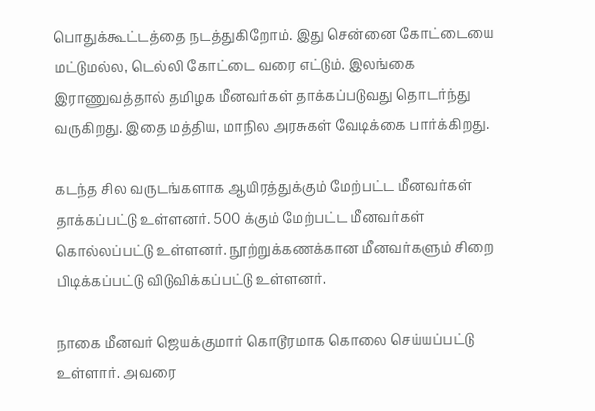பொதுக்கூட்டத்தை நடத்துகிறோம். இது சென்னை கோட்டையை மட்டுமல்ல, டெல்லி கோட்டை வரை எட்டும். இலங்கை இராணுவத்தால் தமிழக மீனவர்கள் தாக்கப்படுவது தொடர்ந்து வருகிறது. இதை மத்திய, மாநில அரசுகள் வேடிக்கை பார்க்கிறது.

கடந்த சில வருடங்களாக ஆயிரத்துக்கும் மேற்பட்ட மீனவர்கள் தாக்கப்பட்டு உள்ளனர். 500 க்கும் மேற்பட்ட மீனவர்கள் கொல்லப்பட்டு உள்ளனர். நூற்றுக்கணக்கான மீனவர்களும் சிறை பிடிக்கப்பட்டு விடுவிக்கப்பட்டு உள்ளனர்.

நாகை மீனவர் ஜெயக்குமார் கொடூரமாக கொலை செய்யப்பட்டு உள்ளார். அவரை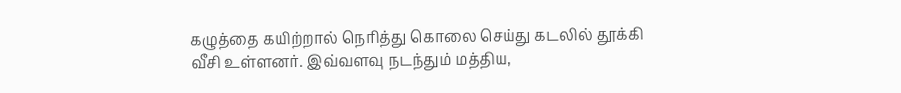கழுத்தை கயிற்றால் நெரித்து கொலை செய்து கடலில் தூக்கி வீசி உள்ளனர். இவ்வளவு நடந்தும் மத்திய,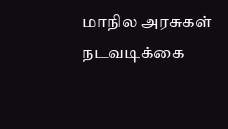மாநில அரசுகள் நடவடிக்கை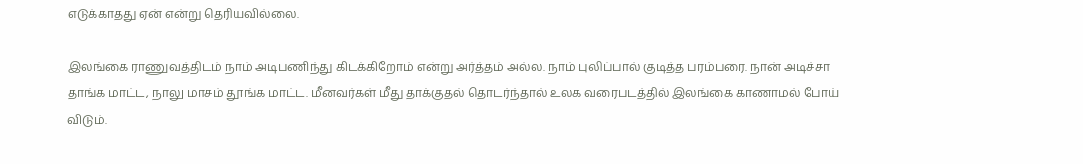எடுக்காதது ஏன் என்று தெரியவில்லை.

இலங்கை ராணுவத்திடம் நாம் அடிபணிந்து கிடக்கிறோம் என்று அர்த்தம் அல்ல. நாம் புலிப்பால் குடித்த பரம்பரை. நான் அடிச்சா தாங்க மாட்ட, நாலு மாசம் தூங்க மாட்ட. மீனவர்கள் மீது தாக்குதல் தொடர்ந்தால் உலக வரைபடத்தில் இலங்கை காணாமல் போய் விடும்.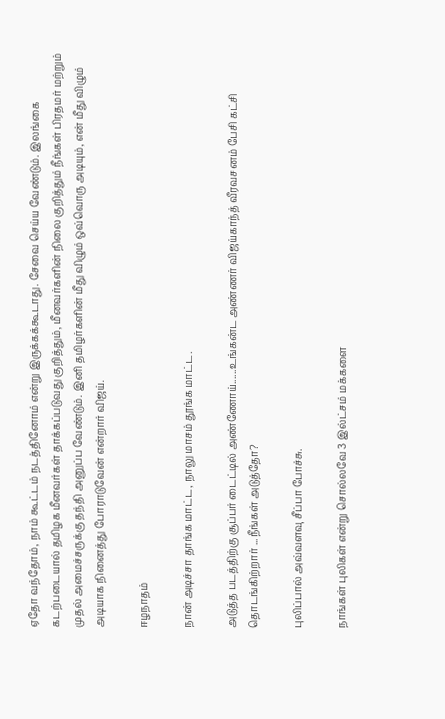ஏதோ வந்தோம், நாம் கூட்டம் நடத்தினோம் என்று இருக்கக்கூடாது. சேவை செய்ய வேண்டும். இலங்கை கடற்படையால் தமிழக மீனவர்கள் தாக்கப்படுவது குறித்தும், மீனவர்களின் நிலை குறித்தும் நீங்கள் பிரதமர் மற்றும் முதல் அமைச்சருக்கு தந்தி அனுப்ப வேண்டும். இனி தமிழர்களின் மீது விழும் ஒவ்வொரு அடியும், என் மீது விழும் அடியாக நினைத்து போராடுவேன் என்றார் விஜய்.

ஈழநாதம்

நான் அடிச்சா தாங்க மாட்ட, நாலு மாசம் தூங்க மாட்ட.

அடுத்த படத்திற்கு சூப்பர் டைட்டில் அண்ணோய்......உங்கன்ட அண்ணர் விஜய்காந்த் வீரவசனம் பேசி கட்சி தொடங்கிற்றார் ...நீங்கள் அடுத்தோ?

புலிப்பால் அவ்வளவு சீப்பா போச்சு.

நாங்கள் புலிகள் என்று சொல்லவே 3 இல்ட்சம் மக்களை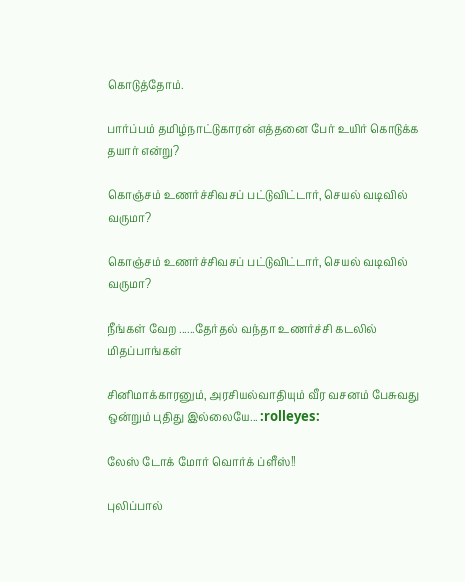கொடுத்தோம்.

பார்ப்பம் தமிழ்நாட்டுகாரன் எத்தனை பேர் உயிர் கொடுக்க தயார் என்று?

கொஞ்சம் உணர்ச்சிவசப் பட்டுவிட்டார், செயல் வடிவில் வருமா?

கொஞ்சம் உணர்ச்சிவசப் பட்டுவிட்டார், செயல் வடிவில் வருமா?

நீங்கள் வேற ......தேர்தல் வந்தா உணர்ச்சி கடலில் மிதப்பாங்கள்

சினிமாக்காரனும், அரசியல்வாதியும் வீர வசனம் பேசுவது ஒன்றும் புதிது இல்லையே... :rolleyes:

லேஸ் டோக் மோர் வொர்க் ப்ளீஸ்!!

புலிப்பால்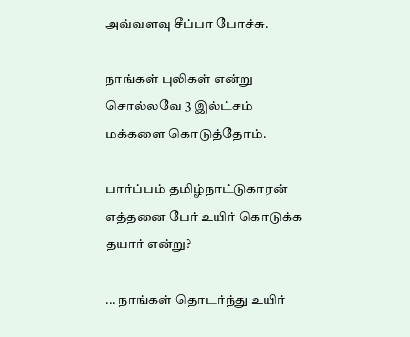அவ்வளவு சீப்பா போச்சு.

நாங்கள் புலிகள் என்று சொல்லவே 3 இல்ட்சம் மக்களை கொடுத்தோம்.

பார்ப்பம் தமிழ்நாட்டுகாரன் எத்தனை பேர் உயிர் கொடுக்க தயார் என்று?

... நாங்கள் தொடர்ந்து உயிர்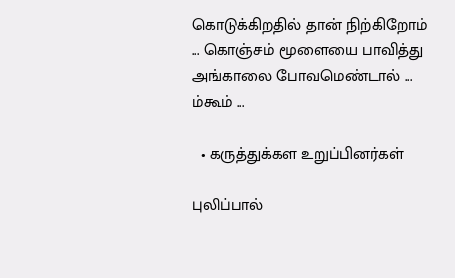கொடுக்கிறதில் தான் நிற்கிறோம் ... கொஞ்சம் மூளையை பாவித்து அங்காலை போவமெண்டால் ... ம்கூம் ...

  • கருத்துக்கள உறுப்பினர்கள்

புலிப்பால்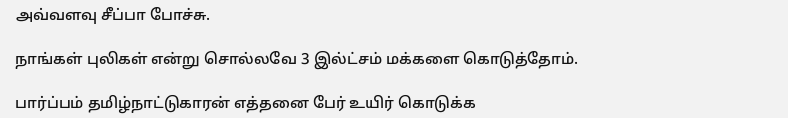அவ்வளவு சீப்பா போச்சு.

நாங்கள் புலிகள் என்று சொல்லவே 3 இல்ட்சம் மக்களை கொடுத்தோம்.

பார்ப்பம் தமிழ்நாட்டுகாரன் எத்தனை பேர் உயிர் கொடுக்க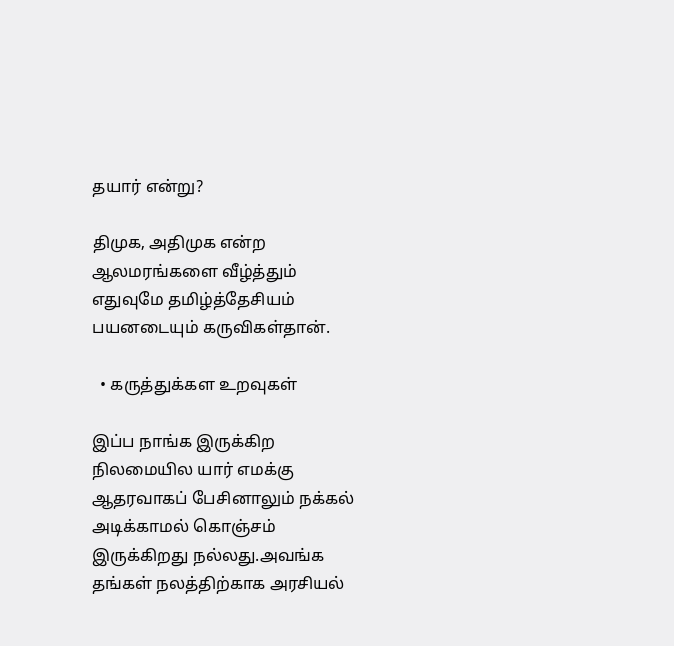தயார் என்று?

திமுக, அதிமுக என்ற ஆலமரங்களை வீழ்த்தும் எதுவுமே தமிழ்த்தேசியம் பயனடையும் கருவிகள்தான்.

  • கருத்துக்கள உறவுகள்

இப்ப நாங்க இருக்கிற நிலமையில யார் எமக்கு ஆதரவாகப் பேசினாலும் நக்கல் அடிக்காமல் கொஞ்சம் இருக்கிறது நல்லது.அவங்க தங்கள் நலத்திற்காக அரசியல்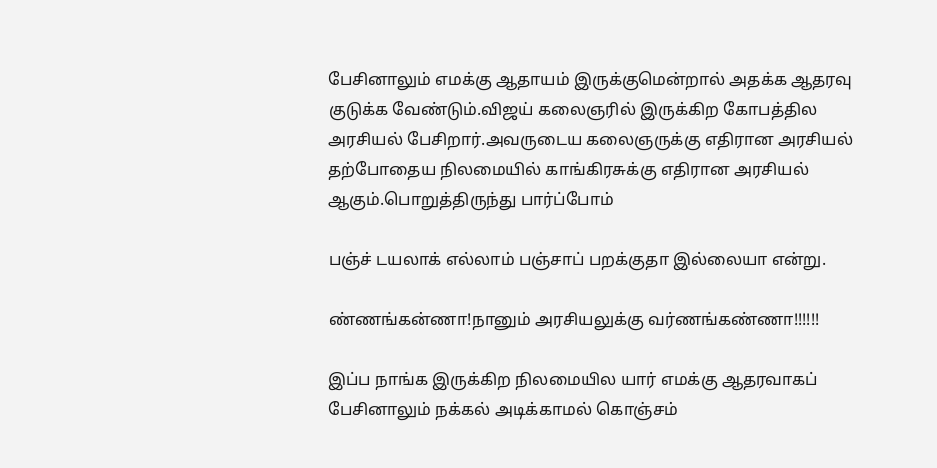பேசினாலும் எமக்கு ஆதாயம் இருக்குமென்றால் அதக்க ஆதரவு குடுக்க வேண்டும்.விஜய் கலைஞரில் இருக்கிற கோபத்தில அரசியல் பேசிறார்.அவருடைய கலைஞருக்கு எதிரான அரசியல் தற்போதைய நிலமையில் காங்கிரசுக்கு எதிரான அரசியல் ஆகும்.பொறுத்திருந்து பார்ப்போம்

பஞ்ச் டயலாக் எல்லாம் பஞ்சாப் பறக்குதா இல்லையா என்று.

ண்ணங்கன்ணா!நானும் அரசியலுக்கு வர்ணங்கண்ணா!!!!!!

இப்ப நாங்க இருக்கிற நிலமையில யார் எமக்கு ஆதரவாகப் பேசினாலும் நக்கல் அடிக்காமல் கொஞ்சம்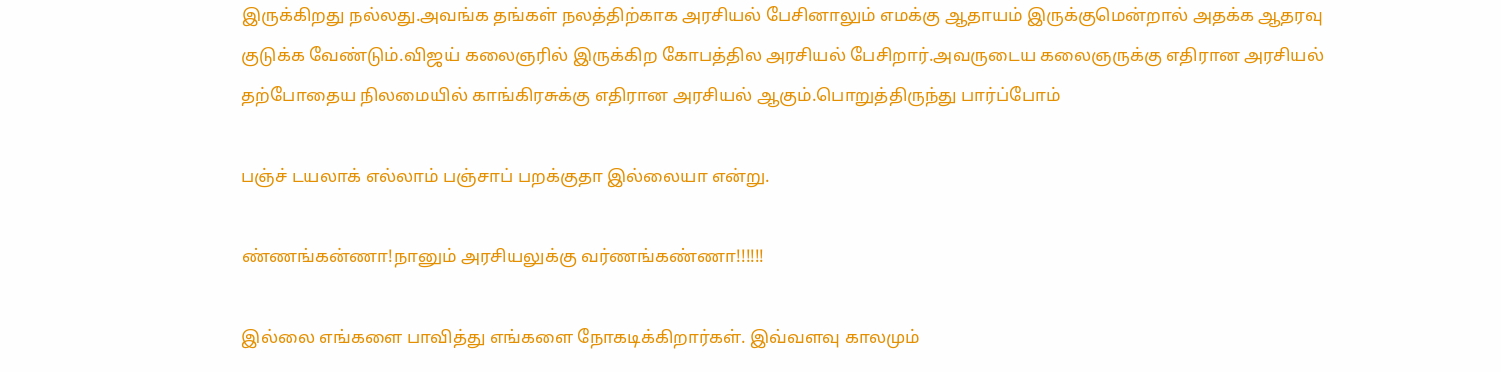இருக்கிறது நல்லது.அவங்க தங்கள் நலத்திற்காக அரசியல் பேசினாலும் எமக்கு ஆதாயம் இருக்குமென்றால் அதக்க ஆதரவு குடுக்க வேண்டும்.விஜய் கலைஞரில் இருக்கிற கோபத்தில அரசியல் பேசிறார்.அவருடைய கலைஞருக்கு எதிரான அரசியல் தற்போதைய நிலமையில் காங்கிரசுக்கு எதிரான அரசியல் ஆகும்.பொறுத்திருந்து பார்ப்போம்

பஞ்ச் டயலாக் எல்லாம் பஞ்சாப் பறக்குதா இல்லையா என்று.

ண்ணங்கன்ணா!நானும் அரசியலுக்கு வர்ணங்கண்ணா!!!!!!

இல்லை எங்களை பாவித்து எங்களை நோகடிக்கிறார்கள். இவ்வளவு காலமும்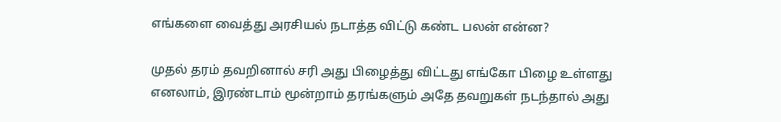எங்களை வைத்து அரசியல் நடாத்த விட்டு கண்ட பலன் என்ன?

முதல் தரம் தவறினால் சரி அது பிழைத்து விட்டது எங்கோ பிழை உள்ளது எனலாம், இரண்டாம் மூன்றாம் தரங்களும் அதே தவறுகள் நடந்தால் அது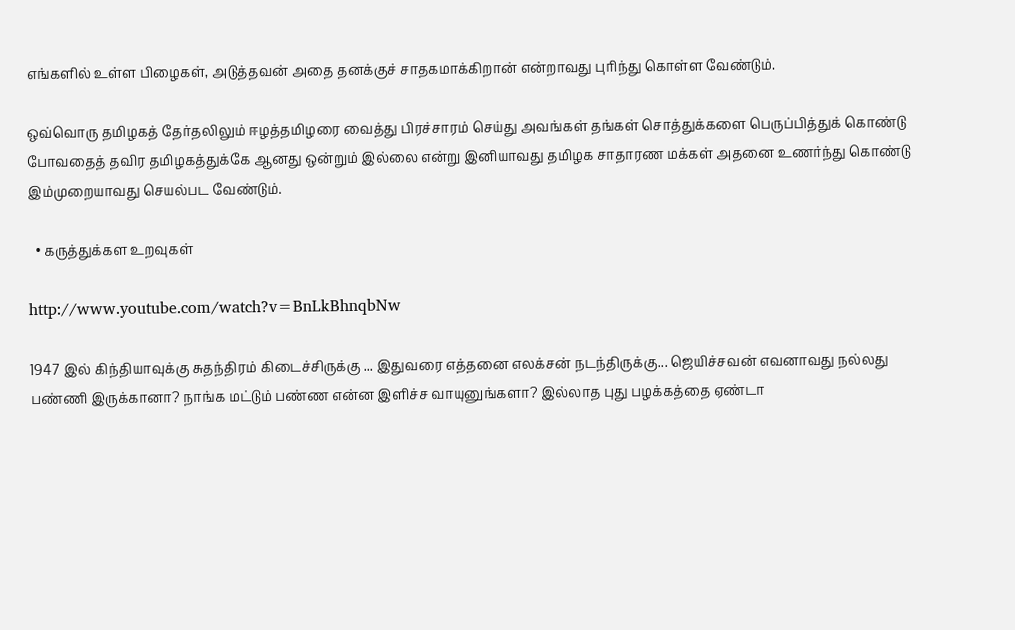எங்களில் உள்ள பிழைகள், அடுத்தவன் அதை தனக்குச் சாதகமாக்கிறான் என்றாவது புரிந்து கொள்ள வேண்டும்.

ஒவ்வொரு தமிழகத் தேர்தலிலும் ஈழத்தமிழரை வைத்து பிரச்சாரம் செய்து அவங்கள் தங்கள் சொத்துக்களை பெருப்பித்துக் கொண்டு போவதைத் தவிர தமிழகத்துக்கே ஆனது ஒன்றும் இல்லை என்று இனியாவது தமிழக சாதாரண மக்கள் அதனை உணர்ந்து கொண்டு இம்முறையாவது செயல்பட வேண்டும்.

  • கருத்துக்கள உறவுகள்

http://www.youtube.com/watch?v=BnLkBhnqbNw

1947 இல் கிந்தியாவுக்கு சுதந்திரம் கிடைச்சிருக்கு ... இதுவரை எத்தனை எலக்சன் நடந்திருக்கு... ஜெயிச்சவன் எவனாவது நல்லது பண்ணி இருக்கானா? நாங்க மட்டும் பண்ண என்ன இளிச்ச வாயுனுங்களா? இல்லாத புது பழக்கத்தை ஏண்டா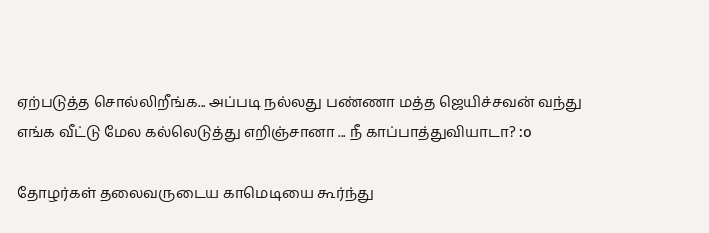ஏற்படுத்த சொல்லிறீங்க... அப்படி நல்லது பண்ணா மத்த ஜெயிச்சவன் வந்து எங்க வீட்டு மேல கல்லெடுத்து எறிஞ்சானா ... நீ காப்பாத்துவியாடா? :o

தோழர்கள் தலைவருடைய காமெடியை கூர்ந்து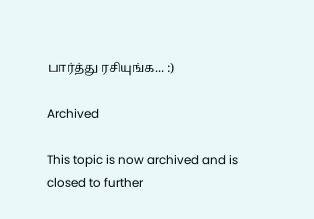பார்த்து ரசியுங்க... :)

Archived

This topic is now archived and is closed to further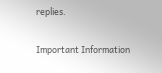replies.

Important Information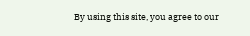By using this site, you agree to our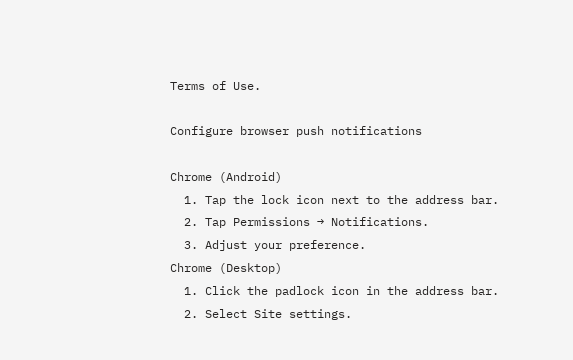Terms of Use.

Configure browser push notifications

Chrome (Android)
  1. Tap the lock icon next to the address bar.
  2. Tap Permissions → Notifications.
  3. Adjust your preference.
Chrome (Desktop)
  1. Click the padlock icon in the address bar.
  2. Select Site settings.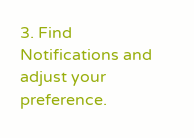3. Find Notifications and adjust your preference.